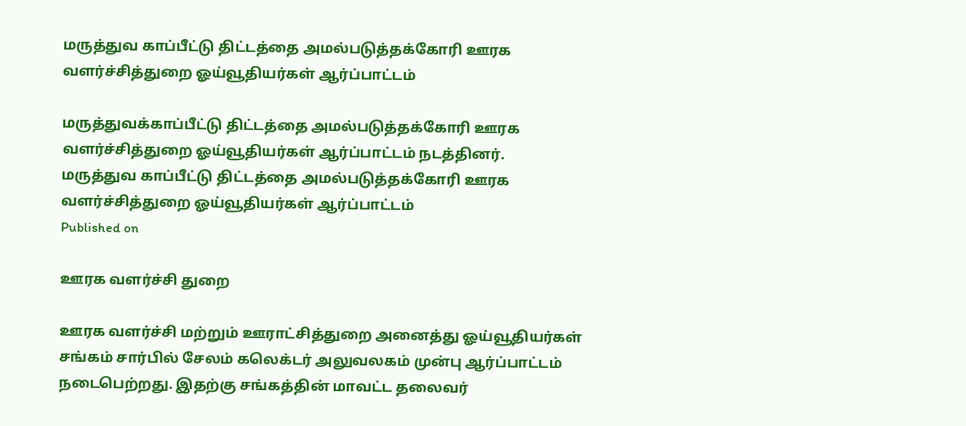மருத்துவ காப்பீட்டு திட்டத்தை அமல்படுத்தக்கோரி ஊரக வளர்ச்சித்துறை ஓய்வூதியர்கள் ஆர்ப்பாட்டம்

மருத்துவக்காப்பீட்டு திட்டத்தை அமல்படுத்தக்கோரி ஊரக வளர்ச்சித்துறை ஓய்வூதியர்கள் ஆர்ப்பாட்டம் நடத்தினர்.
மருத்துவ காப்பீட்டு திட்டத்தை அமல்படுத்தக்கோரி ஊரக வளர்ச்சித்துறை ஓய்வூதியர்கள் ஆர்ப்பாட்டம்
Published on

ஊரக வளர்ச்சி துறை

ஊரக வளர்ச்சி மற்றும் ஊராட்சித்துறை அனைத்து ஓய்வூதியர்கள் சங்கம் சார்பில் சேலம் கலெக்டர் அலுவலகம் முன்பு ஆர்ப்பாட்டம் நடைபெற்றது. இதற்கு சங்கத்தின் மாவட்ட தலைவர்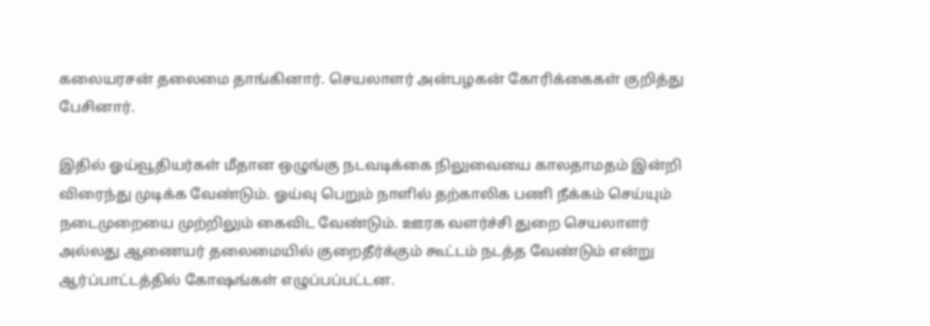கலையரசன் தலைமை தாங்கினார். செயலாளர் அன்பழகன் கோரிக்கைகள் குறித்து பேசினார்.

இதில் ஓய்வூதியர்கள் மீதான ஒழுங்கு நடவடிக்கை நிலுவையை காலதாமதம் இன்றி விரைந்து முடிக்க வேண்டும். ஓய்வு பெறும் நாளில் தற்காலிக பணி நீக்கம் செய்யும் நடைமுறையை முற்றிலும் கைவிட வேண்டும். ஊரக வளர்ச்சி துறை செயலாளர் அல்லது ஆணையர் தலைமையில் குறைதீர்க்கும் கூட்டம் நடத்த வேண்டும் என்று ஆர்ப்பாட்டத்தில் கோஷங்கள் எழுப்பப்பட்டன.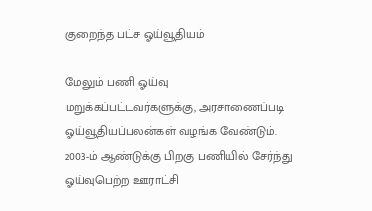குறைந்த பட்ச ஓய்வூதியம்

மேலும் பணி ஓய்வு மறுக்கப்பட்டவர்களுக்கு, அரசாணைப்படி ஓய்வூதியப்பலன்கள் வழங்க வேண்டும். 2003-ம் ஆண்டுக்கு பிறகு பணியில் சேர்ந்து ஓய்வுபெற்ற ஊராட்சி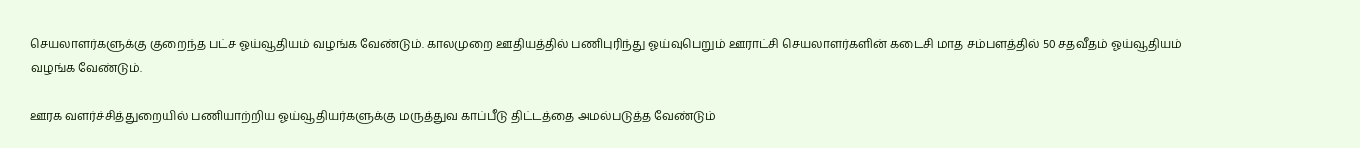செயலாளர்களுக்கு குறைந்த பட்ச ஓய்வூதியம் வழங்க வேண்டும். காலமுறை ஊதியத்தில் பணிபுரிந்து ஓய்வுபெறும் ஊராட்சி செயலாளர்களின் கடைசி மாத சம்பளத்தில் 50 சதவீதம் ஓய்வூதியம் வழங்க வேண்டும்.

ஊரக வளர்ச்சித்துறையில் பணியாற்றிய ஓய்வூதியர்களுக்கு மருத்துவ காப்பீடு திட்டத்தை அமல்படுத்த வேண்டும்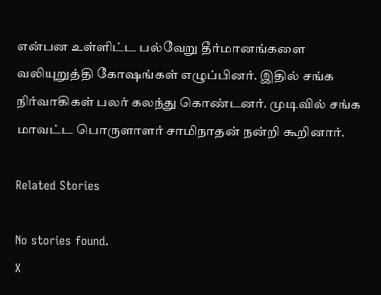என்பன உள்ளிட்ட பல்வேறு தீர்மானங்களை வலியுறுத்தி கோஷங்கள் எழுப்பினர். இதில் சங்க நிர்வாகிகள் பலர் கலந்து கொண்டனர். முடிவில் சங்க மாவட்ட பொருளாளர் சாமிநாதன் நன்றி கூறினார்.

Related Stories

No stories found.
X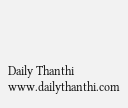Daily Thanthi
www.dailythanthi.com